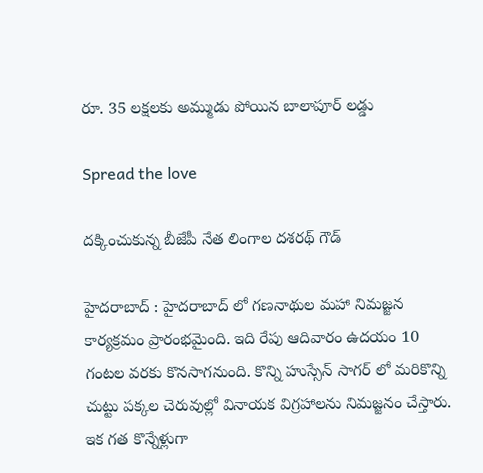రూ. 35 లక్ష‌ల‌కు అమ్ముడు పోయిన బాలాపూర్ ల‌డ్డు

Spread the love

ద‌క్కించుకున్న బీజేపీ నేత లింగాల ద‌శ‌ర‌థ్ గౌడ్

హైద‌రాబాద్ : హైద‌రాబాద్ లో గ‌ణ‌నాథుల మ‌హా నిమ‌జ్జ‌న కార్య‌క్రమం ప్రారంభ‌మైంది. ఇది రేపు ఆదివారం ఉద‌యం 10 గంట‌ల వ‌ర‌కు కొన‌సాగ‌నుంది. కొన్ని హుస్సేన్ సాగ‌ర్ లో మ‌రికొన్ని చుట్టు ప‌క్క‌ల చెరువుల్లో వినాయ‌క విగ్ర‌హాల‌ను నిమ‌జ్జ‌నం చేస్తారు. ఇక గ‌త కొన్నేళ్లుగా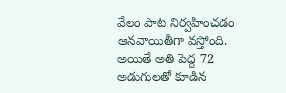వేలం పాట నిర్వ‌హించ‌డం ఆన‌వాయితీగా వ‌స్తోంది. అయితే అతి పెద్ద 72 అడుగుల‌తో కూడిన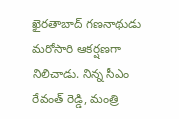ఖైర‌తాబాద్ గ‌ణ‌నాథుడు మ‌రోసారి ఆక‌ర్ష‌ణ‌గా నిలిచాడు. నిన్న సీఎం రేవంత్ రెడ్డి, మంత్రి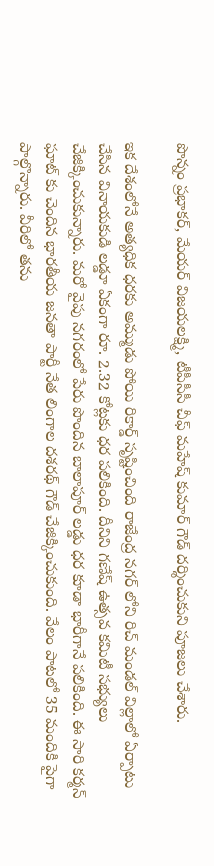పొన్నం ప్ర‌భాక‌ర్, మేయ‌ర్ విజ‌య‌ల‌క్ష్మి, టీపీసీసీ చీఫ్ మ‌హేష్ కుమార్ గౌడ్ ద‌ర్శించుకుని పూజ‌లు చేశారు.

ఇక దేశంలోనే అత్య‌ధిక ధ‌ర‌కు అమ్ముడు పోయి రికార్డ్ సృష్టించింది రాజేంద్ర న‌గ‌ర్ లోని రిచ్ మండ‌ల్ విల్లాలో ఏర్పాటు చేసిన వినాయ‌కుడి ల‌డ్డూ ఏకంగా రూ. 2.32 కోట్ల‌కు ధ‌ర ప‌లికింది. దీనిని గ‌ణేష్ ఉత్స‌వ క‌మిటీ స‌భ్యులు చేజిక్కించుకున్నారు. మ‌రో వైపు న‌గ‌రంలో పేరు పొందిన బాలాపూర్ ల‌డ్డు ధ‌ర కూడా భారీగానే ప‌లికింది. ఈ సారి క‌ర్మ‌న్ ఘాట్ కు చెందిన భార‌తీయ జ‌న‌తా పార్టీ నేత లింగాల ద‌శ‌ర‌థ్ గౌడ్ చేజిక్కించుకుంది. వేలం పాట‌లో 35 మందికి పైగా పాల్గొన్నారు. వీరిలో త‌ను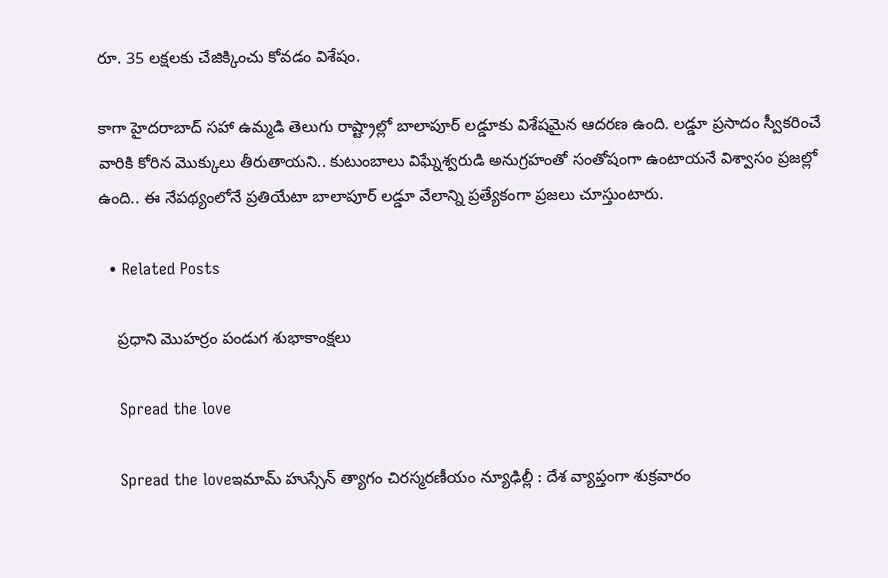రూ. 35 ల‌క్ష‌ల‌కు చేజిక్కించు కోవ‌డం విశేషం.

కాగా హైదరాబాద్ సహా ఉమ్మడి తెలుగు రాష్ట్రాల్లో బాలాపూర్ లడ్డూకు విశేషమైన ఆదరణ ఉంది. లడ్డూ ప్రసాదం స్వీకరించే వారికి కోరిన మొక్కులు తీరుతాయని.. కుటుంబాలు విఘ్నేశ్వరుడి అనుగ్రహంతో సంతోషంగా ఉంటాయనే విశ్వాసం ప్రజల్లో ఉంది.. ఈ నేపథ్యంలోనే ప్రతియేటా బాలాపూర్ లడ్డూ వేలాన్ని ప్రత్యేకంగా ప్రజలు చూస్తుంటారు.

  • Related Posts

    ప్ర‌ధాని మొహ‌ర్రం పండుగ శుభాకాంక్ష‌లు

    Spread the love

    Spread the loveఇమామ్ హుస్సేన్ త్యాగం చిర‌స్మ‌ర‌ణీయం న్యూఢిల్లీ : దేశ వ్యాప్తంగా శుక్ర‌వారం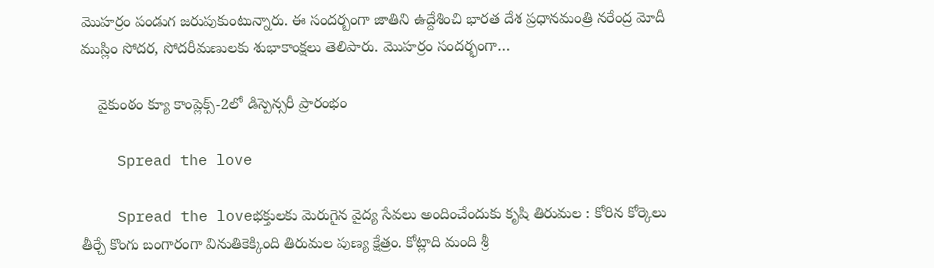మొహ‌ర్రం పండుగ జ‌రుపుకుంటున్నారు. ఈ సంద‌ర్బంగా జాతిని ఉద్దేశించి భార‌త దేశ ప్ర‌ధాన‌మంత్రి న‌రేంద్ర మోదీ ముస్లిం సోద‌ర‌, సోద‌రీమ‌ణుల‌కు శుభాకాంక్ష‌లు తెలిపారు. మొహర్రం సందర్భంగా…

    వైకుంఠం క్యూ కాంప్లెక్స్-2లో డిస్పెన్సరీ ప్రారంభం

    Spread the love

    Spread the loveభ‌క్తుల‌కు మెరుగైన వైద్య సేవ‌లు అందించేందుకు కృషి తిరుమల : కోరిన కోర్కెలు తీర్చే కొంగు బంగారంగా వినుతికెక్కింది తిరుమ‌ల పుణ్య క్షేత్రం. కోట్లాది మంది శ్రీ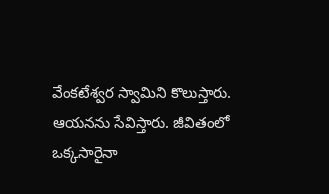వేంక‌టేశ్వ‌ర స్వామిని కొలుస్తారు. ఆయ‌న‌ను సేవిస్తారు. జీవితంలో ఒక్క‌సారైనా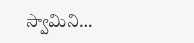స్వామిని…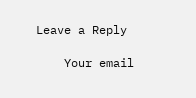Leave a Reply

    Your email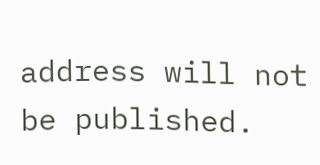address will not be published.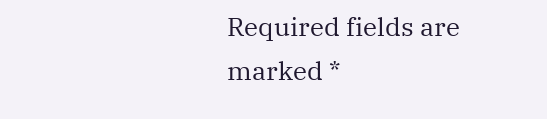Required fields are marked *